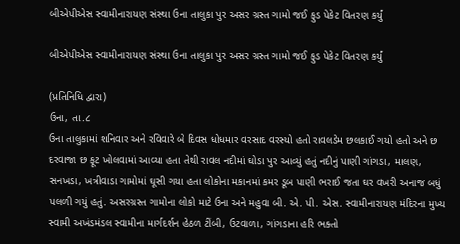બીએપીએસ સ્વામીનારાયણ સંસ્થા ઉના તાલુકા પુર અસર ગ્રસ્ત ગામો જઈ ફુડ પેકેટ વિતરણ કર્યું

બીએપીએસ સ્વામીનારાયણ સંસ્થા ઉના તાલુકા પુર અસર ગ્રસ્ત ગામો જઈ ફુડ પેકેટ વિતરણ કર્યું

(પ્રતિનિધિ દ્વારા)
ઉના, તા.૮
ઉના તાલુકામાં શનિવાર અને રવિવારે બે દિવસ ધોધમાર વરસાદ વરસ્યો હતો રાવલડેમ છલકાઈ ગયો હતો અને છ દરવાજા છ ફૂટ ખોલવામાં આવ્યા હતા તેથી રાવલ નદીમાં ઘોડા પુર આવ્યું હતું નદીનું પાણી ગાંગડા, માલણ, સનખડા, ખત્રીવાડા ગામોમાં ઘૂસી ગયા હતા લોકોના મકાનમાં કમર ડૂબ પાણી ભરાઈ જતા ઘર વખરી અનાજ બધું પલળી ગયું હતું. અસરગ્રસ્ત ગામોના લોકો માટે ઉના અને મહુવા બી. એ. પી. એસ. સ્વામીનારાયણ મંદિરના મુખ્ય સ્વામી અખંડમંડલ સ્વામીના માર્ગદર્શન હેઠળ ટીંબી, ઉટવાળા, ગાંગડાના હરિ ભક્તો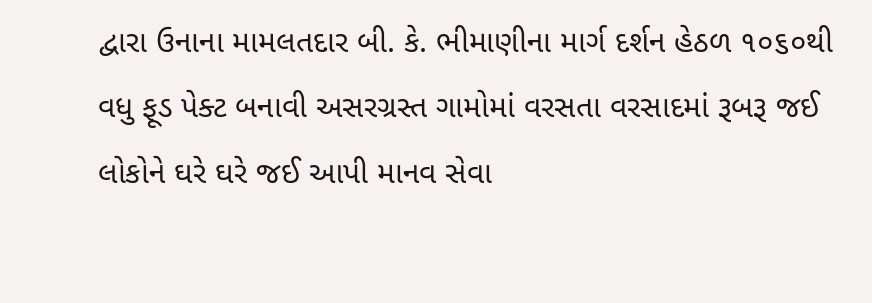દ્વારા ઉનાના મામલતદાર બી. કે. ભીમાણીના માર્ગ દર્શન હેઠળ ૧૦૬૦થી વધુ ફૂડ પેક્ટ બનાવી અસરગ્રસ્ત ગામોમાં વરસતા વરસાદમાં રૂબરૂ જઈ લોકોને ઘરે ઘરે જઈ આપી માનવ સેવા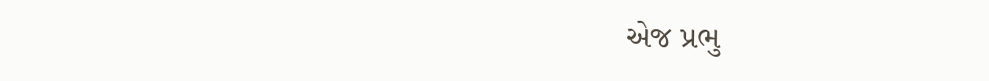એજ પ્રભુ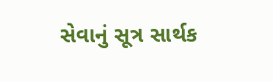સેવાનું સૂત્ર સાર્થક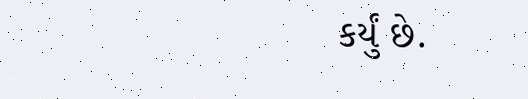કર્યું છે.